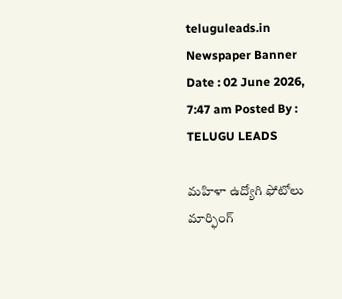teluguleads.in
Newspaper Banner
Date : 02 June 2026, 7:47 am Posted By : TELUGU LEADS

మహిళా ఉద్యోగి ఫోటోలు మార్ఫింగ్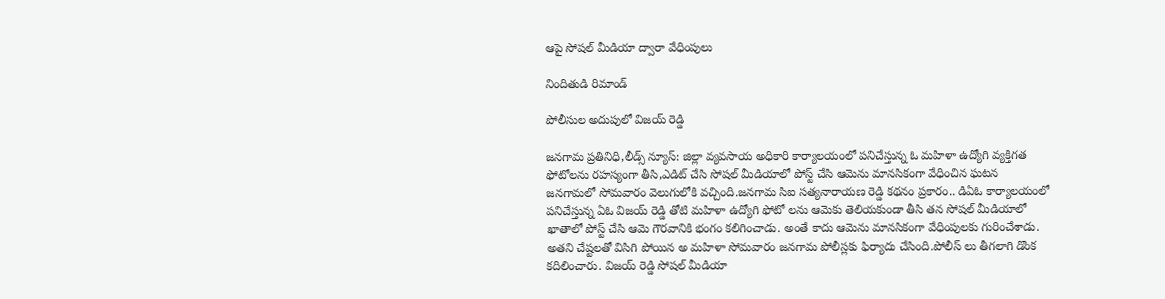ఆపై సోషల్ మీడియా ద్వారా వేధింపులు

నిందితుడి రిమాండ్

పోలీసుల అదుపులో విజయ్ రెడ్డి

జనగామ ప్రతినిధి,లీడ్స్ న్యూస్: జిల్లా వ్యవసాయ అధికారి కార్యాలయంలో పనిచేస్తున్న ఓ మహిళా ఉద్యోగి వ్యక్తిగత ఫోటోలను రహస్యంగా తీసి,ఎడిట్ చేసి సోషల్ మీడియాలో పోస్ట్ చేసి ఆమెను మానసికంగా వేధించిన ఘటన జనగామలో సోమవారం వెలుగులోకి వచ్చింది.జనగామ సిఐ సత్యనారాయణ రెడ్డి కథనం ప్రకారం.. డిఏఓ కార్యాలయంలో పనిచేస్తున్న ఏఓ విజయ్ రెడ్డి తోటి మహిళా ఉద్యోగి ఫోటో లను ఆమెకు తెలియకుండా తీసి తన సోషల్ మీడియాలో ఖాతాలో పోస్ట్ చేసి ఆమె గౌరవానికి భంగం కలిగించాడు. అంతే కాదు ఆమెను మానసికంగా వేధింపులకు గురించేశాడు. అతని చేష్టలతో విసిగి పోయిన అ మహిళా సోమవారం జనగామ పోలీస్లకు ఫిర్యాదు చేసింది.పోలీస్ లు తీగలాగి డొంక కదిలించారు. విజయ్ రెడ్డి సోషల్ మీడియా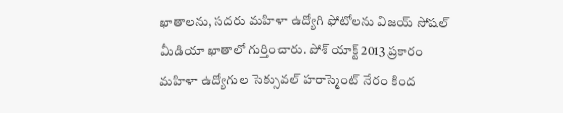ఖాతాలను, సదరు మహిళా ఉద్యోగి ఫోటోలను విజయ్ సోషల్ మీడియా ఖాతాలో గుర్తించారు. పోశ్ యాక్ట్ 2013 ప్రకారం మహిళా ఉద్యోగుల సెక్సువల్ హరాస్మెంట్ నేరం కింద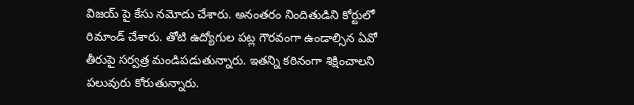విజయ్ పై కేసు నమోదు చేశారు. అనంతరం నిందితుడిని కోర్టులో రిమాండ్ చేశారు. తోటి ఉద్యోగుల పట్ల గౌరవంగా ఉండాల్సిన ఏవో తీరుపై సర్వత్ర మండిపడుతున్నారు. ఇతన్ని కఠినంగా శిక్షించాలని పలువురు కోరుతున్నారు.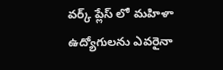వర్క్ ప్లేస్ లో మహిళా ఉద్యోగులను ఎవరైనా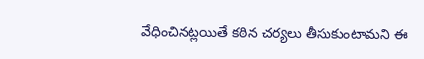వేధించినట్లయితే కఠిన చర్యలు తీసుకుంటామని ఈ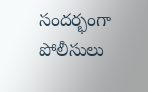సందర్భంగా పోలీసులు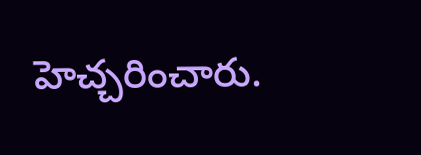హెచ్చరించారు.